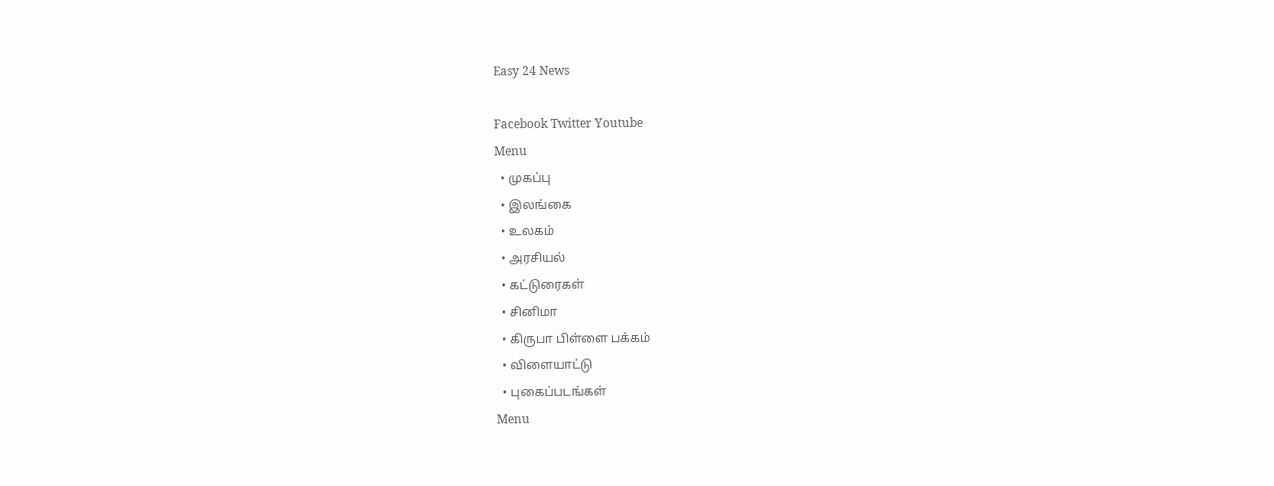Easy 24 News

Facebook Twitter Youtube
Menu
  • முகப்பு
  • இலங்கை
  • உலகம்
  • அரசியல்
  • கட்டுரைகள்
  • சினிமா
  • கிருபா பிள்ளை பக்கம்
  • விளையாட்டு
  • புகைப்படங்கள்
Menu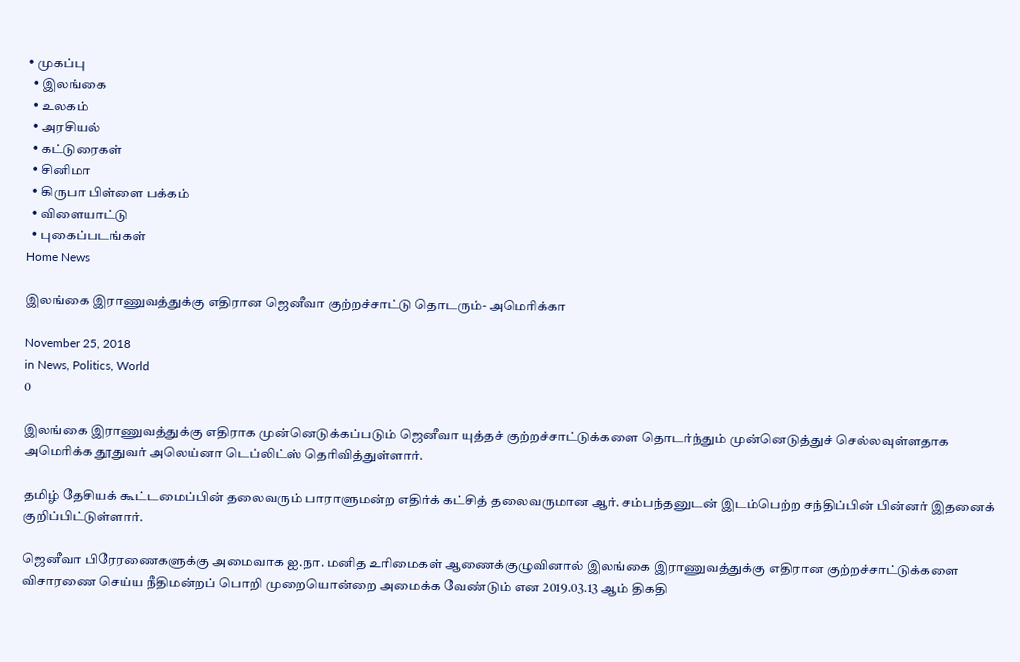• முகப்பு
  • இலங்கை
  • உலகம்
  • அரசியல்
  • கட்டுரைகள்
  • சினிமா
  • கிருபா பிள்ளை பக்கம்
  • விளையாட்டு
  • புகைப்படங்கள்
Home News

இலங்கை இராணுவத்துக்கு எதிரான ஜெனீவா குற்றச்சாட்டு தொடரும்- அமெரிக்கா

November 25, 2018
in News, Politics, World
0

இலங்கை இராணுவத்துக்கு எதிராக முன்னெடுக்கப்படும் ஜெனீவா யுத்தச் குற்றச்சாட்டுக்களை தொடர்ந்தும் முன்னெடுத்துச் செல்லவுள்ளதாக அமெரிக்க தூதுவர் அலெய்னா டெப்லிட்ஸ் தெரிவித்துள்ளார்.

தமிழ் தேசியக் கூட்டமைப்பின் தலைவரும் பாராளுமன்ற எதிர்க் கட்சித் தலைவருமான ஆர். சம்பந்தனுடன் இடம்பெற்ற சந்திப்பின் பின்னர் இதனைக் குறிப்பிட்டுள்ளார்.

ஜெனீவா பிரேரணைகளுக்கு அமைவாக ஐ.நா. மனித உரிமைகள் ஆணைக்குழுவினால் இலங்கை இராணுவத்துக்கு எதிரான குற்றச்சாட்டுக்களை விசாரணை செய்ய நீதிமன்றப் பொறி முறையொன்றை அமைக்க வேண்டும் என 2019.03.13 ஆம் திகதி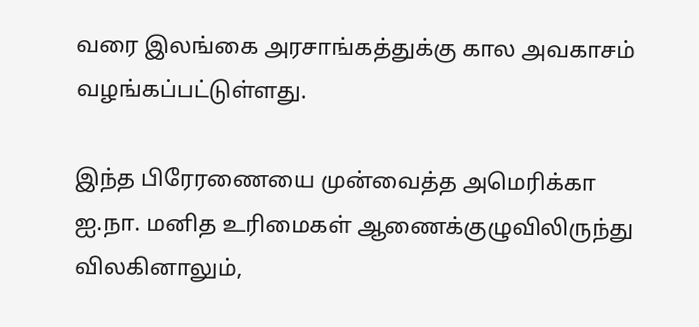வரை இலங்கை அரசாங்கத்துக்கு கால அவகாசம் வழங்கப்பட்டுள்ளது.

இந்த பிரேரணையை முன்வைத்த அமெரிக்கா ஐ.நா. மனித உரிமைகள் ஆணைக்குழுவிலிருந்து விலகினாலும்,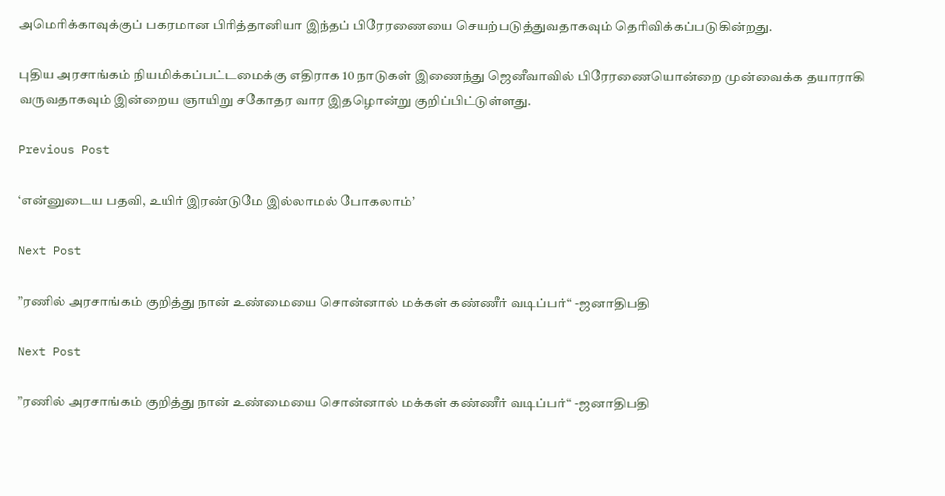அமெரிக்காவுக்குப் பகரமான பிரித்தானியா இந்தப் பிரேரணையை செயற்படுத்துவதாகவும் தெரிவிக்கப்படுகின்றது.

புதிய அரசாங்கம் நியமிக்கப்பட்டமைக்கு எதிராக 10 நாடுகள் இணைந்து ஜெனீவாவில் பிரேரணையொன்றை முன்வைக்க தயாராகி வருவதாகவும் இன்றைய ஞாயிறு சகோதர வார இதழொன்று குறிப்பிட்டுள்ளது.

Previous Post

‘என்னுடைய பதவி, உயிர் இரண்டுமே இல்லாமல் போகலாம்’

Next Post

”ரணில் அரசாங்கம் குறித்து நான் உண்மையை சொன்னால் மக்கள் கண்ணீர் வடிப்பர்“ -ஜனாதிபதி

Next Post

”ரணில் அரசாங்கம் குறித்து நான் உண்மையை சொன்னால் மக்கள் கண்ணீர் வடிப்பர்“ -ஜனாதிபதி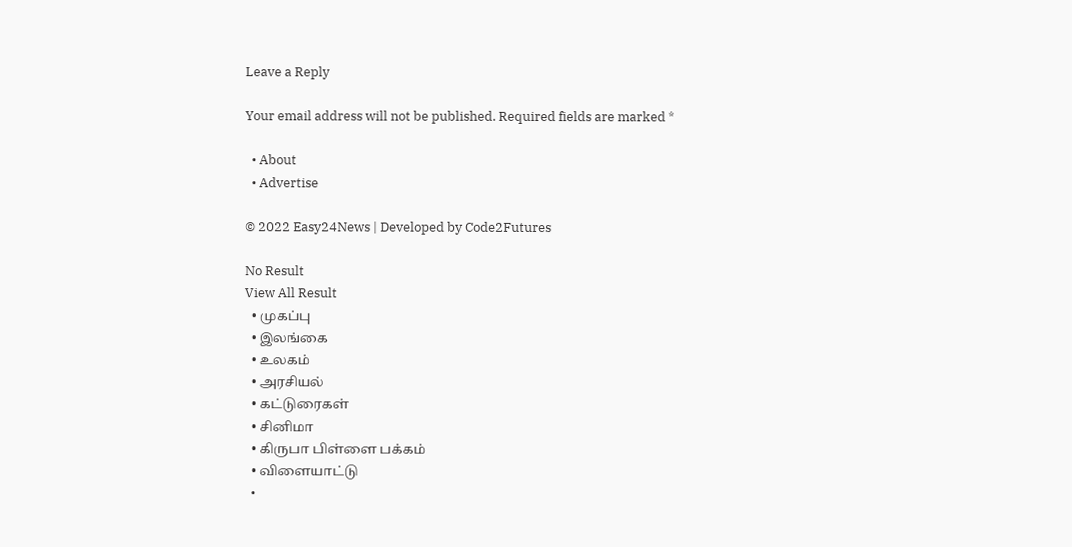Leave a Reply

Your email address will not be published. Required fields are marked *

  • About
  • Advertise

© 2022 Easy24News | Developed by Code2Futures

No Result
View All Result
  • முகப்பு
  • இலங்கை
  • உலகம்
  • அரசியல்
  • கட்டுரைகள்
  • சினிமா
  • கிருபா பிள்ளை பக்கம்
  • விளையாட்டு
  •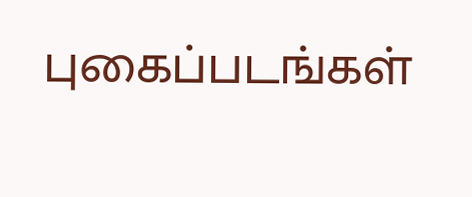புகைப்படங்கள்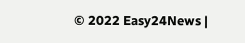© 2022 Easy24News |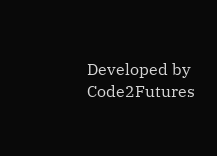Developed by Code2Futures